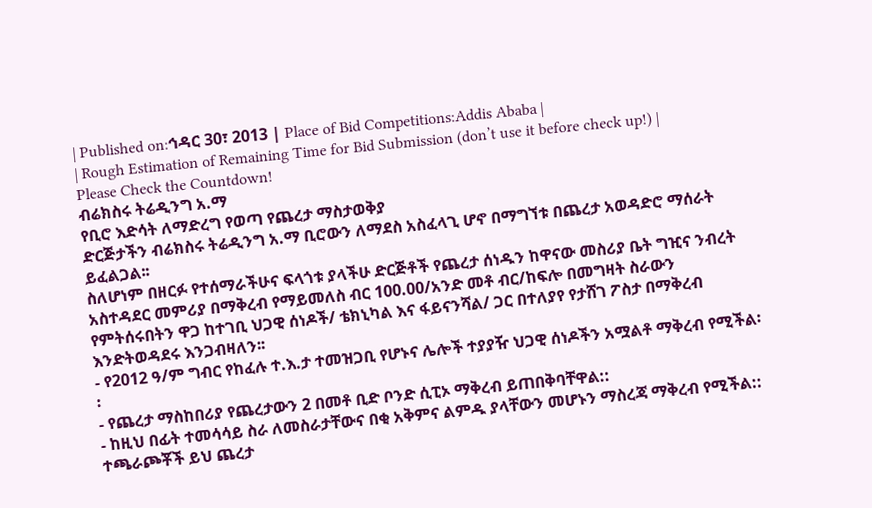| Published on:ኅዳር 30፣ 2013 | Place of Bid Competitions:Addis Ababa |
| Rough Estimation of Remaining Time for Bid Submission (don’t use it before check up!) |
Please Check the Countdown!
ብሬክስሩ ትሬዲንግ አ.ማ
የቢሮ እድሳት ለማድረግ የወጣ የጨረታ ማስታወቅያ
ድርጅታችን ብሬክስሩ ትሬዲንግ አ.ማ ቢሮውን ለማደስ አስፈላጊ ሆኖ በማግኘቱ በጨረታ አወዳድሮ ማሰራት ይፈልጋል፡፡
ስለሆነም በዘርፉ የተሰማራችሁና ፍላጎቱ ያላችሁ ድርጅቶች የጨረታ ሰነዱን ከዋናው መስሪያ ቤት ግዢና ንብረት አስተዳደር መምሪያ በማቅረብ የማይመለስ ብር 100.00/አንድ መቶ ብር/ከፍሎ በመግዛት ስራውን የምትሰሩበትን ዋጋ ከተገቢ ህጋዊ ሰነዶች/ ቴክኒካል እና ፋይናንሻል/ ጋር በተለያየ የታሸገ ፖስታ በማቅረብ እንድትወዳደሩ እንጋብዛለን፡፡
- የ2012 ዓ/ም ግብር የከፈሉ ተ.እ.ታ ተመዝጋቢ የሆኑና ሌሎች ተያያዥ ህጋዊ ሰነዶችን አሟልቶ ማቅረብ የሚችል፡፡
- የጨረታ ማስከበሪያ የጨረታውን 2 በመቶ ቢድ ቦንድ ሲፒኦ ማቅረብ ይጠበቅባቸዋል::
- ከዚህ በፊት ተመሳሳይ ስራ ለመስራታቸውና በቂ አቅምና ልምዱ ያላቸውን መሆኑን ማስረጃ ማቅረብ የሚችል::
ተጫራጮቾች ይህ ጨረታ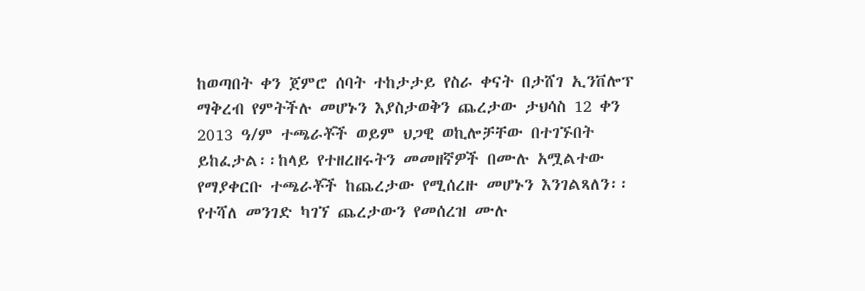ከወጣበት ቀን ጀምሮ ሰባት ተከታታይ የስራ ቀናት በታሸገ ኢንቨሎፕ ማቅረብ የምትችሉ መሆኑን እያስታወቅን ጨረታው ታህሳስ 12 ቀን 2013 ዓ/ም ተጫራቾች ወይም ህጋዊ ወኪሎቻቸው በተገኙበት ይከፈታል፡፡ከላይ የተዘረዘሩትን መመዘኛዎች በሙሉ አሟልተው የማያቀርቡ ተጫራቾች ከጨረታው የሚሰረዙ መሆኑን እንገልጻለን፡፡
የተሻለ መንገድ ካገኘ ጨረታውን የመሰረዝ ሙሉ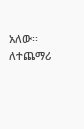አለው፡፡
ለተጨማሪ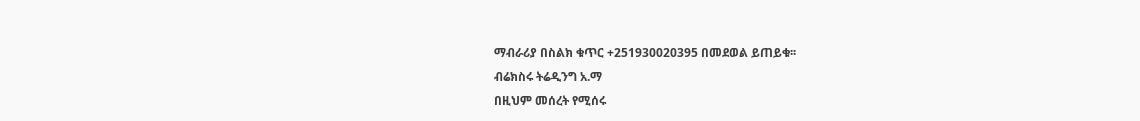ማብራሪያ በስልክ ቁጥር +251930020395 በመደወል ይጠይቁ፡፡
ብሬክስሩ ትሬዲንግ አ.ማ
በዚህም መሰረት የሚሰሩ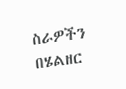ስራዎችን በሄልዘር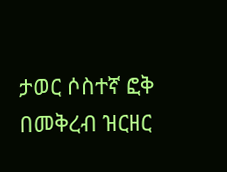ታወር ሶስተኛ ፎቅ በመቅረብ ዝርዘር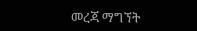መረጃ ማግኘት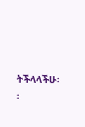ትችላላችሁ፡፡